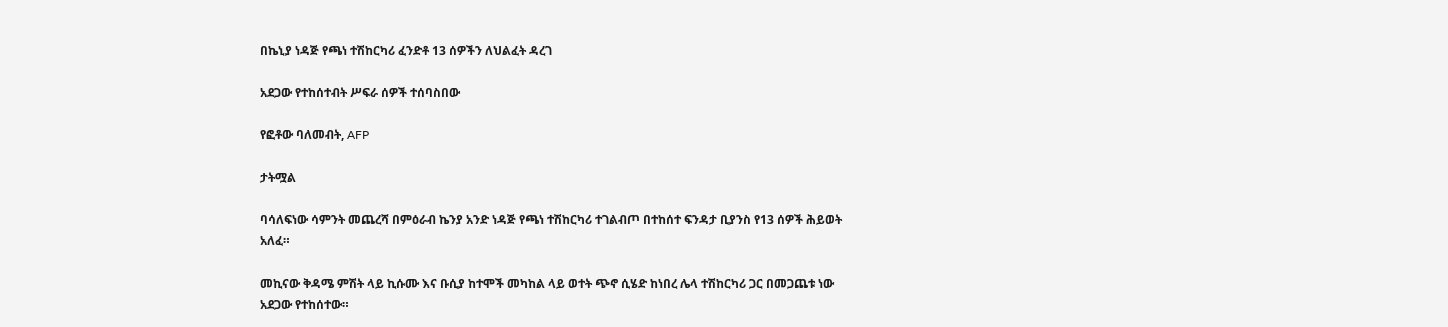በኬኒያ ነዳጅ የጫነ ተሽከርካሪ ፈንድቶ 13 ሰዎችን ለህልፈት ዳረገ

አደጋው የተከሰተብት ሥፍራ ሰዎች ተሰባስበው

የፎቶው ባለመብት, AFP

ታትሟል

ባሳለፍነው ሳምንት መጨረሻ በምዕራብ ኬንያ አንድ ነዳጅ የጫነ ተሽከርካሪ ተገልብጦ በተከሰተ ፍንዳታ ቢያንስ የ13 ሰዎች ሕይወት አለፈ።

መኪናው ቅዳሜ ምሽት ላይ ኪሱሙ እና ቡሲያ ከተሞች መካከል ላይ ወተት ጭኖ ሲሄድ ከነበረ ሌላ ተሽከርካሪ ጋር በመጋጨቱ ነው አደጋው የተከሰተው።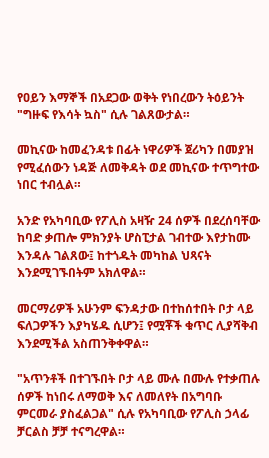የዐይን እማኞች በአደጋው ወቅት የነበረውን ትዕይንት "ግዙፍ የእሳት ኳስ" ሲሉ ገልጸውታል።

መኪናው ከመፈንዳቱ በፊት ነዋሪዎች ጀሪካን በመያዝ የሚፈሰውን ነዳጅ ለመቅዳት ወደ መኪናው ተጥግተው ነበር ተብሏል።

አንድ የአካባቢው የፖሊስ አዛዥ 24 ሰዎች በደረሰባቸው ከባድ ቃጠሎ ምክንያት ሆስፒታል ገብተው እየታከሙ እንዳሉ ገልጸው፤ ከተጎዱት መካከል ህጻናት እንደሚገኙበትም አክለዋል።

መርማሪዎች አሁንም ፍንዳታው በተከሰተበት ቦታ ላይ ፍለጋዎችን እያካሄዱ ሲሆን፤ የሟቾች ቁጥር ሊያሻቅብ እንደሚችል አስጠንቅቀዋል።

"አጥንቶች በተገኙበት ቦታ ላይ ሙሉ በሙሉ የተቃጠሉ ሰዎች ከነበሩ ለማወቅ እና ለመለየት በአግባቡ ምርመራ ያስፈልጋል" ሲሉ የአካባቢው የፖሊስ ኃላፊ ቻርልስ ቻቻ ተናግረዋል።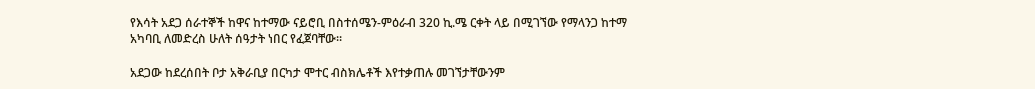የእሳት አደጋ ሰራተኞች ከዋና ከተማው ናይሮቢ በስተሰሜን-ምዕራብ 320 ኪ.ሜ ርቀት ላይ በሚገኘው የማላንጋ ከተማ አካባቢ ለመድረስ ሁለት ሰዓታት ነበር የፈጀባቸው።

አደጋው ከደረሰበት ቦታ አቅራቢያ በርካታ ሞተር ብስክሌቶች እየተቃጠሉ መገኘታቸውንም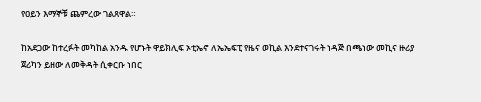የዐይን እማኞቹ ጨምረው ገልጸዋል።

ከአደጋው ከተረፉት መካከል አንዱ የሆኑት ዋይክሊፍ ኦቲኤኖ ለኤኤፍፒ የዜና ወኪል እንደተናገሩት ነዳጅ በጫነው መኪና ዙሪያ ጀሪካን ይዘው ለመቅዳት ሲቀርቡ ነበር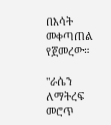በእሳት መቀጣጠል የጀመረው።

"ራሴን ለማትረፍ መሮጥ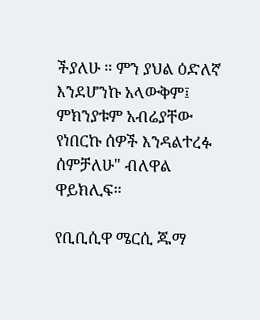ችያለሁ ። ምን ያህል ዕድለኛ እንደሆንኩ አላውቅም፤ ምክንያቱም አብሬያቸው የነበርኩ ሰዎች እንዳልተረፉ ሰምቻለሁ" ብለዋል ዋይክሊፍ።

የቢቢሲዋ ሜርሲ ጁማ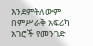እንደምትለውም በምሥራቅ አፍሪካ አገሮች የመንገድ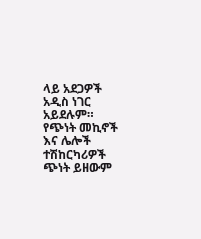ላይ አደጋዎች አዲስ ነገር አይደሉም። የጭነት መኪኖች እና ሌሎች ተሽከርካሪዎች ጭነት ይዘውም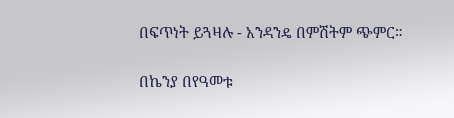በፍጥነት ይጓዛሉ - አንዳንዴ በምሽትም ጭምር።

በኬንያ በየዓመቱ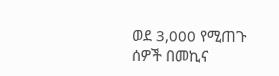ወደ 3,000 የሚጠጉ ሰዎች በመኪና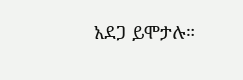አደጋ ይሞታሉ።